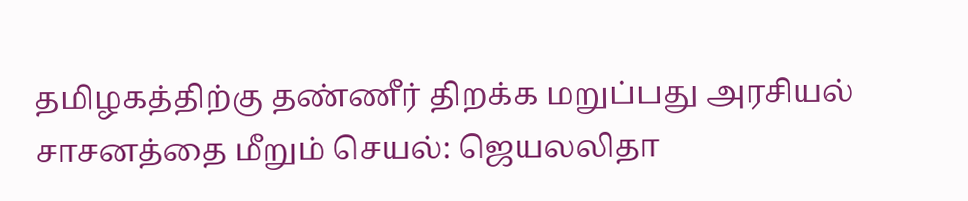தமிழகத்திற்கு தண்ணீர் திறக்க மறுப்பது அரசியல் சாசனத்தை மீறும் செயல்: ஜெயலலிதா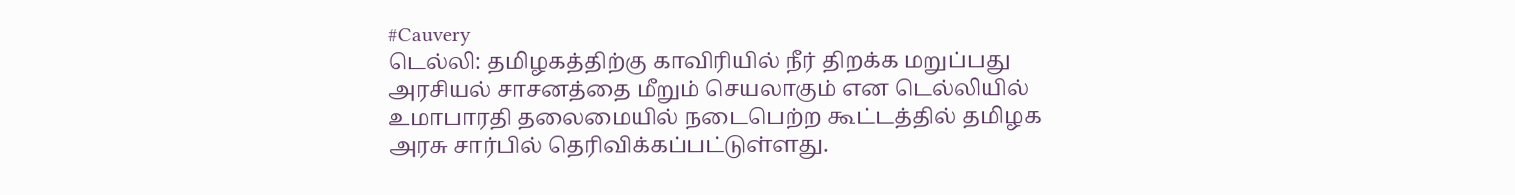#Cauvery
டெல்லி: தமிழகத்திற்கு காவிரியில் நீர் திறக்க மறுப்பது அரசியல் சாசனத்தை மீறும் செயலாகும் என டெல்லியில் உமாபாரதி தலைமையில் நடைபெற்ற கூட்டத்தில் தமிழக அரசு சார்பில் தெரிவிக்கப்பட்டுள்ளது.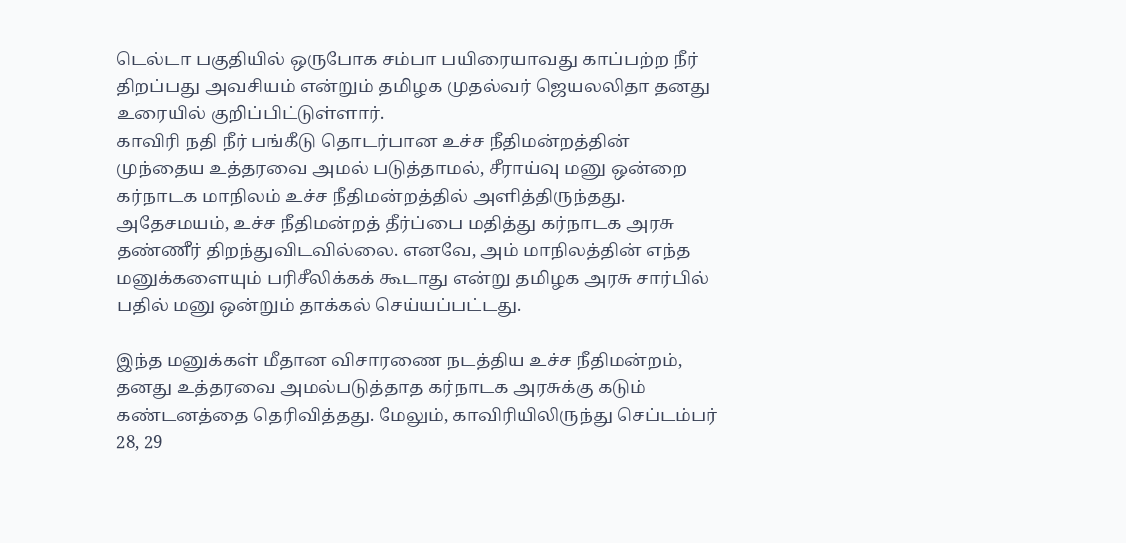டெல்டா பகுதியில் ஒருபோக சம்பா பயிரையாவது காப்பற்ற நீர் திறப்பது அவசியம் என்றும் தமிழக முதல்வர் ஜெயலலிதா தனது உரையில் குறிப்பிட்டுள்ளார்.
காவிரி நதி நீர் பங்கீடு தொடர்பான உச்ச நீதிமன்றத்தின் முந்தைய உத்தரவை அமல் படுத்தாமல், சீராய்வு மனு ஒன்றை கர்நாடக மாநிலம் உச்ச நீதிமன்றத்தில் அளித்திருந்தது. அதேசமயம், உச்ச நீதிமன்றத் தீர்ப்பை மதித்து கர்நாடக அரசு தண்ணீர் திறந்துவிடவில்லை. எனவே, அம் மாநிலத்தின் எந்த மனுக்களையும் பரிசீலிக்கக் கூடாது என்று தமிழக அரசு சார்பில் பதில் மனு ஒன்றும் தாக்கல் செய்யப்பட்டது.

இந்த மனுக்கள் மீதான விசாரணை நடத்திய உச்ச நீதிமன்றம், தனது உத்தரவை அமல்படுத்தாத கர்நாடக அரசுக்கு கடும் கண்டனத்தை தெரிவித்தது. மேலும், காவிரியிலிருந்து செப்டம்பர் 28, 29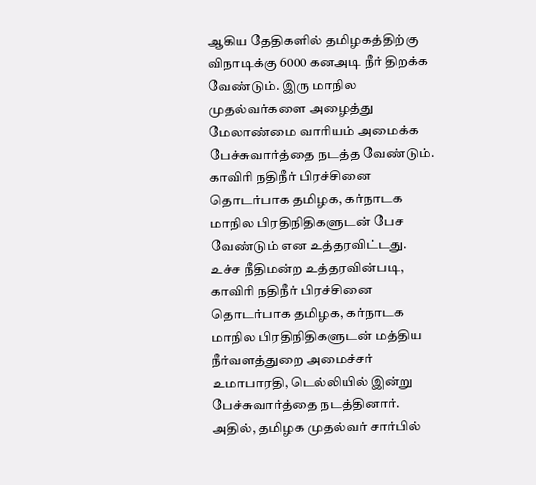ஆகிய தேதிகளில் தமிழகத்திற்கு விநாடிக்கு 6000 கனஅடி நீர் திறக்க வேண்டும். இரு மாநில முதல்வர்களை அழைத்து மேலாண்மை வாரியம் அமைக்க பேச்சுவார்த்தை நடத்த வேண்டும். காவிரி நதிநீர் பிரச்சினை தொடர்பாக தமிழக, கர்நாடக மாநில பிரதிநிதிகளுடன் பேச வேண்டும் என உத்தரவிட்டது.
உச்ச நீதிமன்ற உத்தரவின்படி, காவிரி நதிநீர் பிரச்சினை தொடர்பாக தமிழக, கர்நாடக மாநில பிரதிநிதிகளுடன் மத்திய நீர்வளத்துறை அமைச்சர் உமாபாரதி, டெல்லியில் இன்று பேச்சுவார்த்தை நடத்தினார். அதில், தமிழக முதல்வர் சார்பில்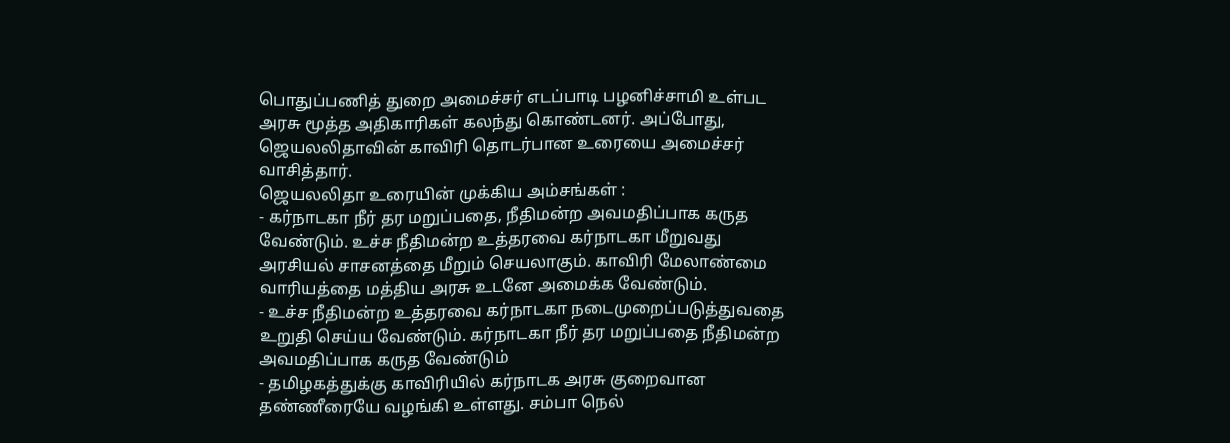பொதுப்பணித் துறை அமைச்சர் எடப்பாடி பழனிச்சாமி உள்பட அரசு மூத்த அதிகாரிகள் கலந்து கொண்டனர். அப்போது, ஜெயலலிதாவின் காவிரி தொடர்பான உரையை அமைச்சர் வாசித்தார்.
ஜெயலலிதா உரையின் முக்கிய அம்சங்கள் :
- கர்நாடகா நீர் தர மறுப்பதை, நீதிமன்ற அவமதிப்பாக கருத வேண்டும். உச்ச நீதிமன்ற உத்தரவை கர்நாடகா மீறுவது அரசியல் சாசனத்தை மீறும் செயலாகும். காவிரி மேலாண்மை வாரியத்தை மத்திய அரசு உடனே அமைக்க வேண்டும்.
- உச்ச நீதிமன்ற உத்தரவை கர்நாடகா நடைமுறைப்படுத்துவதை உறுதி செய்ய வேண்டும். கர்நாடகா நீர் தர மறுப்பதை நீதிமன்ற அவமதிப்பாக கருத வேண்டும்
- தமிழகத்துக்கு காவிரியில் கர்நாடக அரசு குறைவான தண்ணீரையே வழங்கி உள்ளது. சம்பா நெல்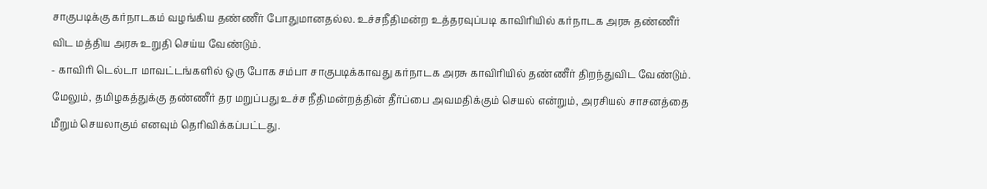சாகுபடிக்கு கர்நாடகம் வழங்கிய தண்ணீர் போதுமானதல்ல. உச்சநீதிமன்ற உத்தரவுப்படி காவிரியில் கர்நாடக அரசு தண்ணீர் விட மத்திய அரசு உறுதி செய்ய வேண்டும்.
- காவிரி டெல்டா மாவட்டங்களில் ஒரு போக சம்பா சாகுபடிக்காவது கர்நாடக அரசு காவிரியில் தண்ணீர் திறந்துவிட வேண்டும். மேலும், தமிழகத்துக்கு தண்ணீர் தர மறுப்பது உச்ச நீதிமன்றத்தின் தீர்ப்பை அவமதிக்கும் செயல் என்றும், அரசியல் சாசனத்தை மீறும் செயலாகும் எனவும் தெரிவிக்கப்பட்டது.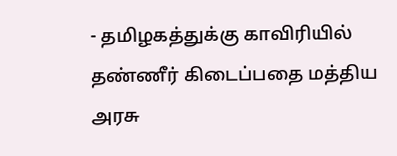- தமிழகத்துக்கு காவிரியில் தண்ணீர் கிடைப்பதை மத்திய அரசு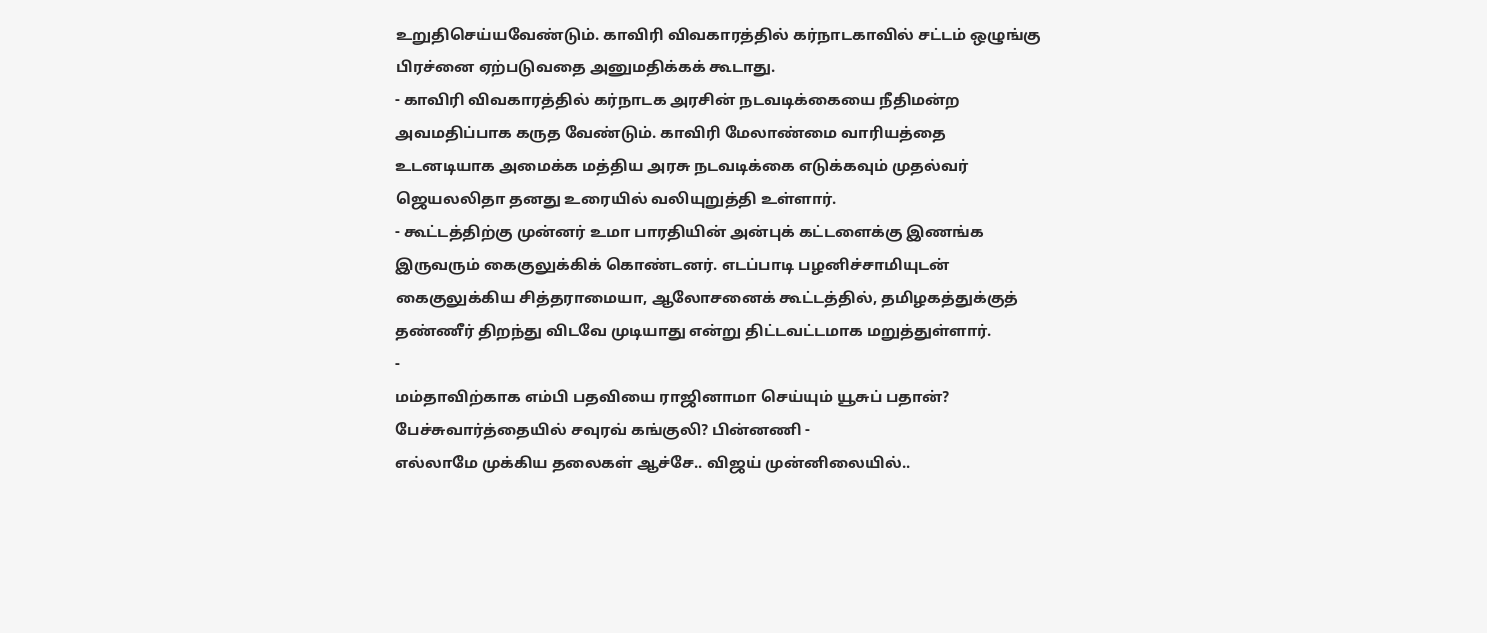உறுதிசெய்யவேண்டும். காவிரி விவகாரத்தில் கர்நாடகாவில் சட்டம் ஒழுங்கு பிரச்னை ஏற்படுவதை அனுமதிக்கக் கூடாது.
- காவிரி விவகாரத்தில் கர்நாடக அரசின் நடவடிக்கையை நீதிமன்ற அவமதிப்பாக கருத வேண்டும். காவிரி மேலாண்மை வாரியத்தை உடனடியாக அமைக்க மத்திய அரசு நடவடிக்கை எடுக்கவும் முதல்வர் ஜெயலலிதா தனது உரையில் வலியுறுத்தி உள்ளார்.
- கூட்டத்திற்கு முன்னர் உமா பாரதியின் அன்புக் கட்டளைக்கு இணங்க இருவரும் கைகுலுக்கிக் கொண்டனர். எடப்பாடி பழனிச்சாமியுடன் கைகுலுக்கிய சித்தராமையா, ஆலோசனைக் கூட்டத்தில், தமிழகத்துக்குத் தண்ணீர் திறந்து விடவே முடியாது என்று திட்டவட்டமாக மறுத்துள்ளார்.
-
மம்தாவிற்காக எம்பி பதவியை ராஜினாமா செய்யும் யூசுப் பதான்? பேச்சுவார்த்தையில் சவுரவ் கங்குலி? பின்னணி -
எல்லாமே முக்கிய தலைகள் ஆச்சே.. விஜய் முன்னிலையில்..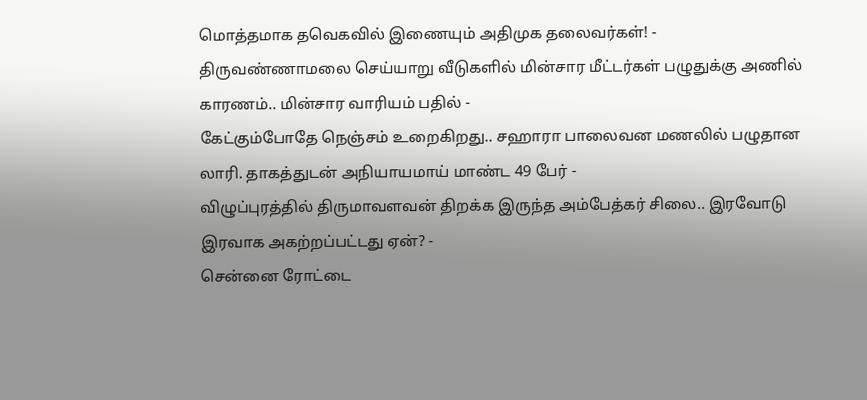மொத்தமாக தவெகவில் இணையும் அதிமுக தலைவர்கள்! -
திருவண்ணாமலை செய்யாறு வீடுகளில் மின்சார மீட்டர்கள் பழுதுக்கு அணில் காரணம்.. மின்சார வாரியம் பதில் -
கேட்கும்போதே நெஞ்சம் உறைகிறது.. சஹாரா பாலைவன மணலில் பழுதான லாரி. தாகத்துடன் அநியாயமாய் மாண்ட 49 பேர் -
விழுப்புரத்தில் திருமாவளவன் திறக்க இருந்த அம்பேத்கர் சிலை.. இரவோடு இரவாக அகற்றப்பட்டது ஏன்? -
சென்னை ரோட்டை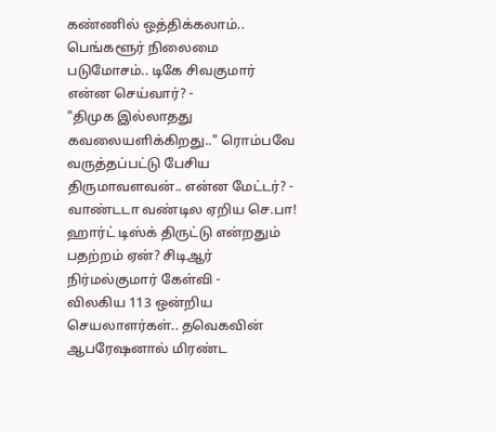கண்ணில் ஒத்திக்கலாம்.. பெங்களூர் நிலைமை படுமோசம்.. டிகே சிவகுமார் என்ன செய்வார்? -
"திமுக இல்லாதது கவலையளிக்கிறது.." ரொம்பவே வருத்தப்பட்டு பேசிய திருமாவளவன்.. என்ன மேட்டர்? -
வாண்டடா வண்டில ஏறிய செ.பா! ஹார்ட் டிஸ்க் திருட்டு என்றதும் பதற்றம் ஏன்? சிடிஆர் நிர்மல்குமார் கேள்வி -
விலகிய 113 ஒன்றிய செயலாளர்கள்.. தவெகவின் ஆபரேஷனால் மிரண்ட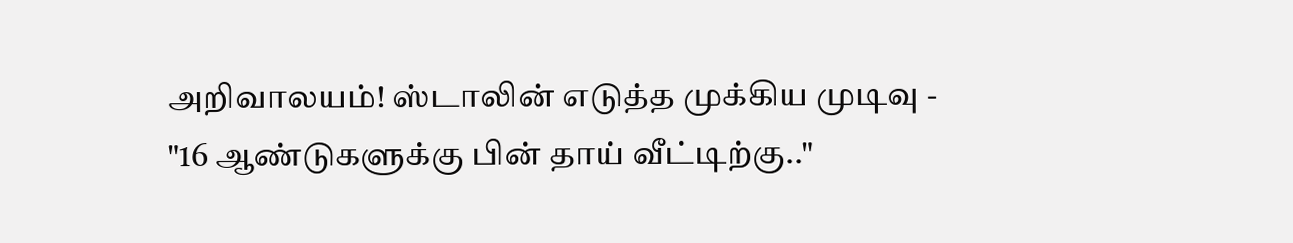அறிவாலயம்! ஸ்டாலின் எடுத்த முக்கிய முடிவு -
"16 ஆண்டுகளுக்கு பின் தாய் வீட்டிற்கு.."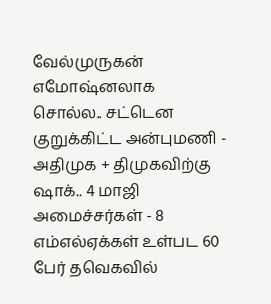வேல்முருகன் எமோஷ்னலாக சொல்ல.. சட்டென குறுக்கிட்ட அன்புமணி -
அதிமுக + திமுகவிற்கு ஷாக்.. 4 மாஜி அமைச்சர்கள் - 8 எம்எல்ஏக்கள் உள்பட 60 பேர் தவெகவில்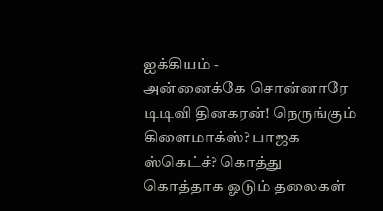ஐக்கியம் -
அன்னைக்கே சொன்னாரே டிடிவி தினகரன்! நெருங்கும் கிளைமாக்ஸ்? பாஜக ஸ்கெட்ச்? கொத்து கொத்தாக ஓடும் தலைகள்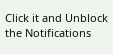Click it and Unblock the Notifications